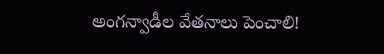అంగన్వాడీల వేతనాలు పెంచాలి!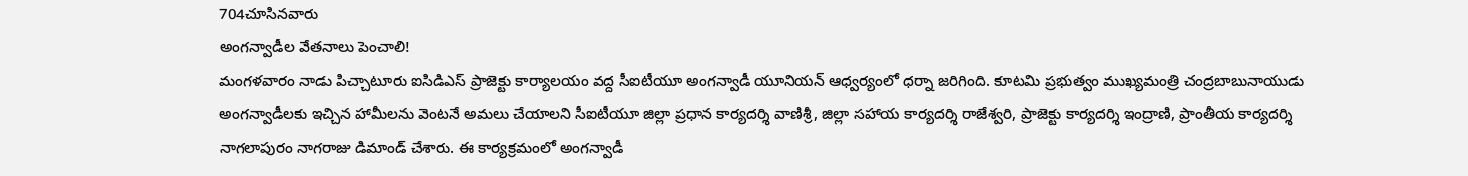704చూసినవారు
అంగన్వాడీల వేతనాలు పెంచాలి!
మంగళవారం నాడు పిచ్చాటూరు ఐసిడిఎస్ ప్రాజెక్టు కార్యాలయం వద్ద సీఐటీయూ అంగన్వాడీ యూనియన్ ఆధ్వర్యంలో ధర్నా జరిగింది. కూటమి ప్రభుత్వం ముఖ్యమంత్రి చంద్రబాబునాయుడు అంగన్వాడీలకు ఇచ్చిన హామీలను వెంటనే అమలు చేయాలని సీఐటీయూ జిల్లా ప్రధాన కార్యదర్శి వాణిశ్రీ, జిల్లా సహాయ కార్యదర్శి రాజేశ్వరి, ప్రాజెక్టు కార్యదర్శి ఇంద్రాణి, ప్రాంతీయ కార్యదర్శి నాగలాపురం నాగరాజు డిమాండ్ చేశారు. ఈ కార్యక్రమంలో అంగన్వాడీ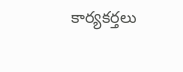కార్యకర్తలు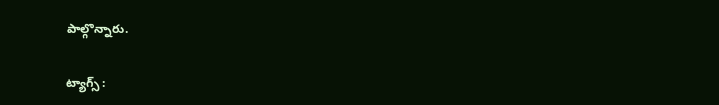పాల్గొన్నారు.

ట్యాగ్స్ :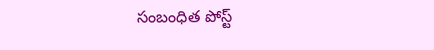సంబంధిత పోస్ట్